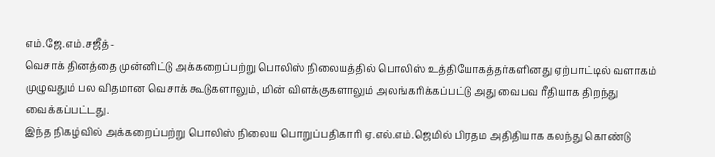எம்.ஜே.எம்.சஜீத்-
வெசாக் தினத்தை முன்னிட்டு அக்கறைப்பற்று பொலிஸ் நிலையத்தில் பொலிஸ் உத்தியோகத்தர்களினது ஏற்பாட்டில் வளாகம் முழுவதும் பல விதமான வெசாக் கூடுகளாலும், மின் விளக்குகளாலும் அலங்கரிக்கப்பட்டு அது வைபவ ரீதியாக திறந்து வைக்கப்பட்டது.
இந்த நிகழ்வில் அக்கறைப்பற்று பொலிஸ் நிலைய பொறுப்பதிகாரி ஏ.எல்.எம்.ஜெமில் பிரதம அதிதியாக கலந்து கொண்டு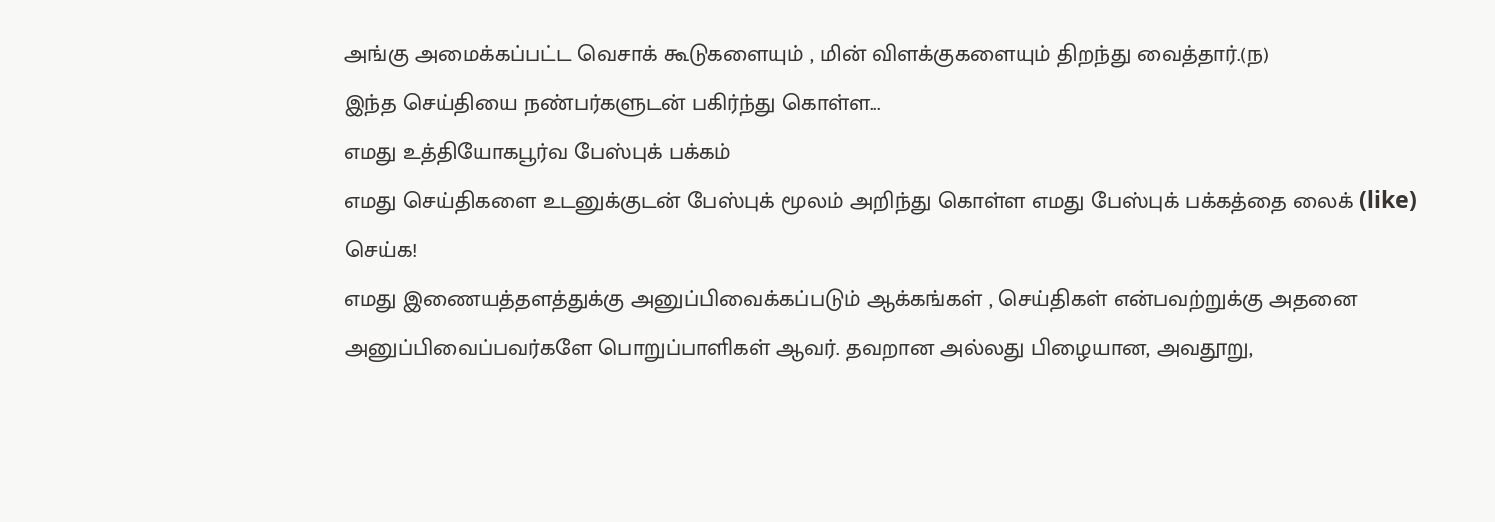அங்கு அமைக்கப்பட்ட வெசாக் கூடுகளையும் , மின் விளக்குகளையும் திறந்து வைத்தார்.(ந)
இந்த செய்தியை நண்பர்களுடன் பகிர்ந்து கொள்ள...
எமது உத்தியோகபூர்வ பேஸ்புக் பக்கம்
எமது செய்திகளை உடனுக்குடன் பேஸ்புக் மூலம் அறிந்து கொள்ள எமது பேஸ்புக் பக்கத்தை லைக் (like) செய்க!
எமது இணையத்தளத்துக்கு அனுப்பிவைக்கப்படும் ஆக்கங்கள் , செய்திகள் என்பவற்றுக்கு அதனை அனுப்பிவைப்பவர்களே பொறுப்பாளிகள் ஆவர். தவறான அல்லது பிழையான, அவதூறு,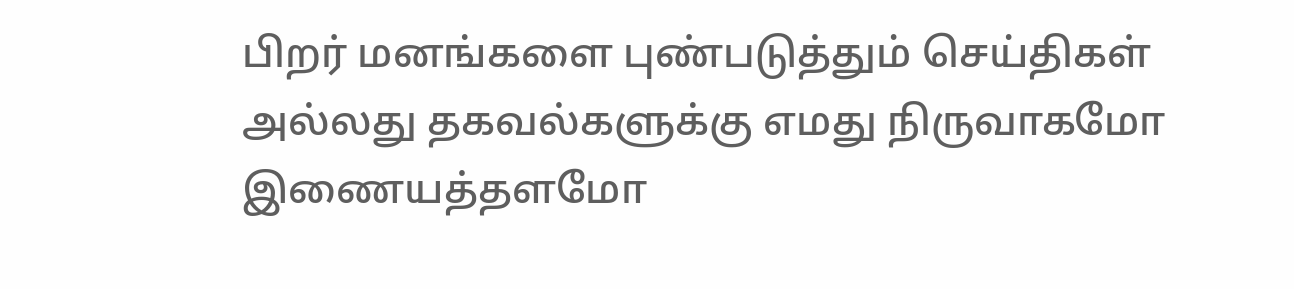பிறர் மனங்களை புண்படுத்தும் செய்திகள் அல்லது தகவல்களுக்கு எமது நிருவாகமோ இணையத்தளமோ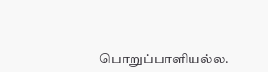பொறுப்பாளியல்ல.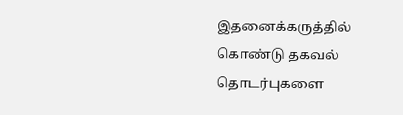இதனைக்கருத்தில் கொண்டு தகவல் தொடர்புகளை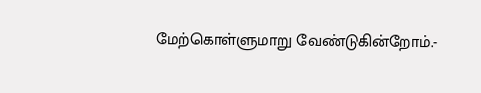மேற்கொள்ளுமாறு வேண்டுகின்றோம்.-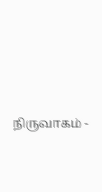நிருவாகம் -